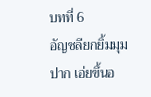บทที่ 6
อัญชลียกยิ้มมุมปาก เอ่ยขึ้นอ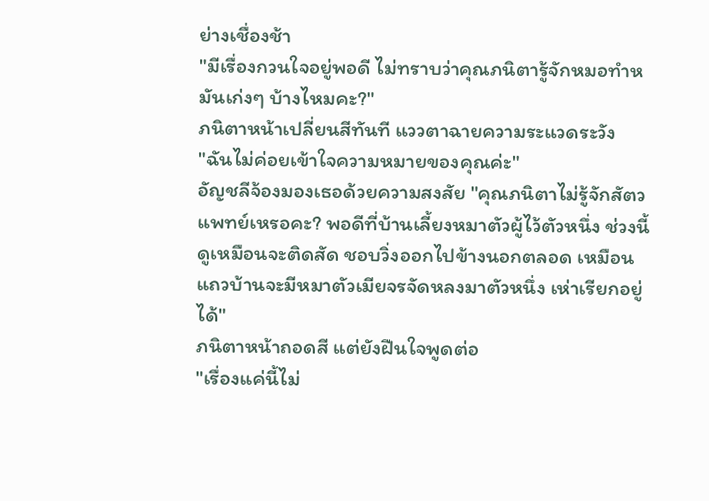ย่างเชื่องช้า
"มีเรื่องกวนใจอยู่พอดี ไม่ทราบว่าคุณภนิตารู้จักหมอทำหมันเก่งๆ บ้างไหมคะ?"
ภนิตาหน้าเปลี่ยนสีทันที แววตาฉายความระแวดระวัง
"ฉันไม่ค่อยเข้าใจความหมายของคุณค่ะ"
อัญชลีจ้องมองเธอด้วยความสงสัย "คุณภนิตาไม่รู้จักสัตวแพทย์เหรอคะ? พอดีที่บ้านเลี้ยงหมาตัวผู้ไว้ตัวหนึ่ง ช่วงนี้ดูเหมือนจะติดสัด ชอบวิ่งออกไปข้างนอกตลอด เหมือนแถวบ้านจะมีหมาตัวเมียจรจัดหลงมาตัวหนึ่ง เห่าเรียกอยู่ได้"
ภนิตาหน้าถอดสี แต่ยังฝืนใจพูดต่อ
"เรื่องแค่นี้ไม่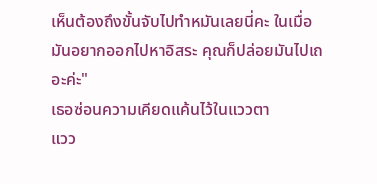เห็นต้องถึงขั้นจับไปทำหมันเลยนี่คะ ในเมื่อมันอยากออกไปหาอิสระ คุณก็ปล่อยมันไปเถอะค่ะ"
เธอซ่อนความเคียดแค้นไว้ในแววตา
แวว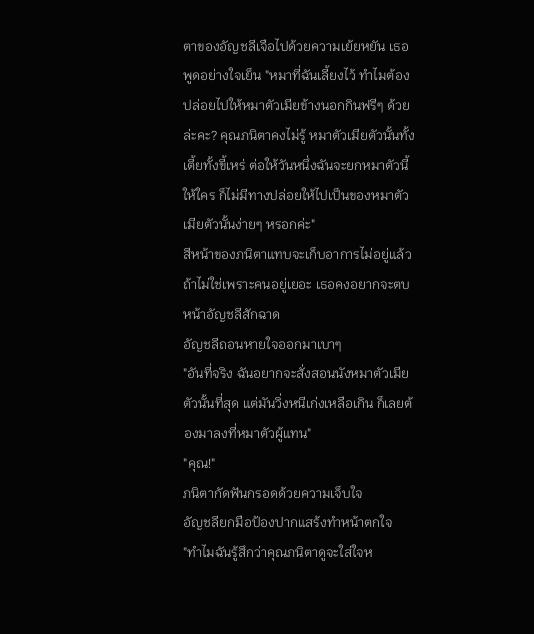ตาของอัญชลีเจือไปด้วยความเย้ยหยัน เธอพูดอย่างใจเย็น "หมาที่ฉันเลี้ยงไว้ ทำไมต้องปล่อยไปให้หมาตัวเมียข้างนอกกินฟรีๆ ด้วยล่ะคะ? คุณภนิตาคงไม่รู้ หมาตัวเมียตัวนั้นทั้งเตี้ยทั้งขี้เหร่ ต่อให้วันหนึ่งฉันจะยกหมาตัวนี้ให้ใคร ก็ไม่มีทางปล่อยให้ไปเป็นของหมาตัวเมียตัวนั้นง่ายๆ หรอกค่ะ"
สีหน้าของภนิตาแทบจะเก็บอาการไม่อยู่แล้ว
ถ้าไม่ใช่เพราะคนอยู่เยอะ เธอคงอยากจะตบหน้าอัญชลีสักฉาด
อัญชลีถอนหายใจออกมาเบาๆ
"อันที่จริง ฉันอยากจะสั่งสอนนังหมาตัวเมียตัวนั้นที่สุด แต่มันวิ่งหนีเก่งเหลือเกิน ก็เลยต้องมาลงที่หมาตัวผู้แทน"
"คุณ!"
ภนิตากัดฟันกรอดด้วยความเจ็บใจ
อัญชลียกมือป้องปากแสร้งทำหน้าตกใจ
"ทำไมฉันรู้สึกว่าคุณภนิตาดูจะใส่ใจห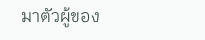มาตัวผู้ของ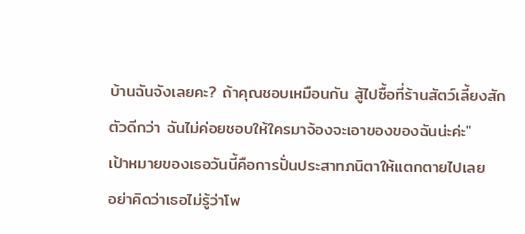บ้านฉันจังเลยคะ? ถ้าคุณชอบเหมือนกัน สู้ไปซื้อที่ร้านสัตว์เลี้ยงสักตัวดีกว่า ฉันไม่ค่อยชอบให้ใครมาจ้องจะเอาของของฉันน่ะค่ะ"
เป้าหมายของเธอวันนี้คือการปั่นประสาทภนิตาให้แตกตายไปเลย
อย่าคิดว่าเธอไม่รู้ว่าโพ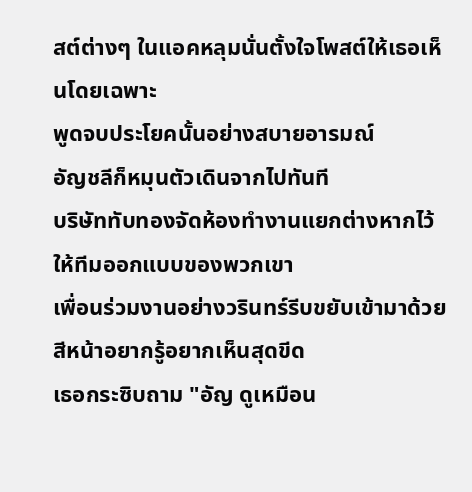สต์ต่างๆ ในแอคหลุมนั่นตั้งใจโพสต์ให้เธอเห็นโดยเฉพาะ
พูดจบประโยคนั้นอย่างสบายอารมณ์
อัญชลีก็หมุนตัวเดินจากไปทันที
บริษัททับทองจัดห้องทำงานแยกต่างหากไว้ให้ทีมออกแบบของพวกเขา
เพื่อนร่วมงานอย่างวรินทร์รีบขยับเข้ามาด้วยสีหน้าอยากรู้อยากเห็นสุดขีด
เธอกระซิบถาม "อัญ ดูเหมือน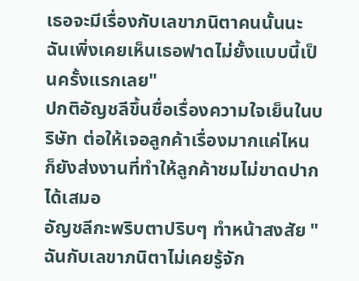เธอจะมีเรื่องกับเลขาภนิตาคนนั้นนะ ฉันเพิ่งเคยเห็นเธอฟาดไม่ยั้งแบบนี้เป็นครั้งแรกเลย"
ปกติอัญชลีขึ้นชื่อเรื่องความใจเย็นในบริษัท ต่อให้เจอลูกค้าเรื่องมากแค่ไหน ก็ยังส่งงานที่ทำให้ลูกค้าชมไม่ขาดปากได้เสมอ
อัญชลีกะพริบตาปริบๆ ทำหน้าสงสัย "ฉันกับเลขาภนิตาไม่เคยรู้จัก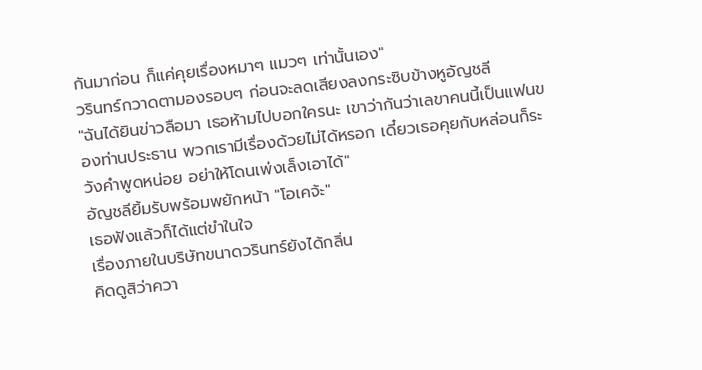กันมาก่อน ก็แค่คุยเรื่องหมาๆ แมวๆ เท่านั้นเอง"
วรินทร์กวาดตามองรอบๆ ก่อนจะลดเสียงลงกระซิบข้างหูอัญชลี
"ฉันได้ยินข่าวลือมา เธอห้ามไปบอกใครนะ เขาว่ากันว่าเลขาคนนี้เป็นแฟนของท่านประธาน พวกเรามีเรื่องด้วยไม่ได้หรอก เดี๋ยวเธอคุยกับหล่อนก็ระวังคำพูดหน่อย อย่าให้โดนเพ่งเล็งเอาได้"
อัญชลียิ้มรับพร้อมพยักหน้า "โอเคจ้ะ"
เธอฟังแล้วก็ได้แต่ขำในใจ
เรื่องภายในบริษัทขนาดวรินทร์ยังได้กลิ่น
คิดดูสิว่าควา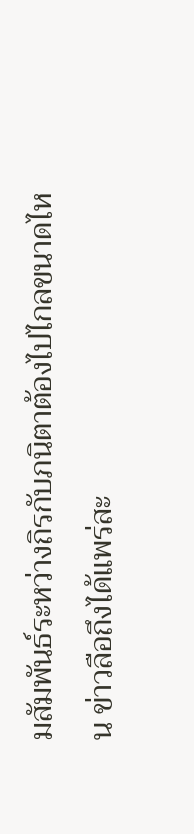มสัมพันธ์ระหว่างถิรกับภนิตาต้องไปไกลขนาดไหน ข่าวลือถึงได้แพร่สะ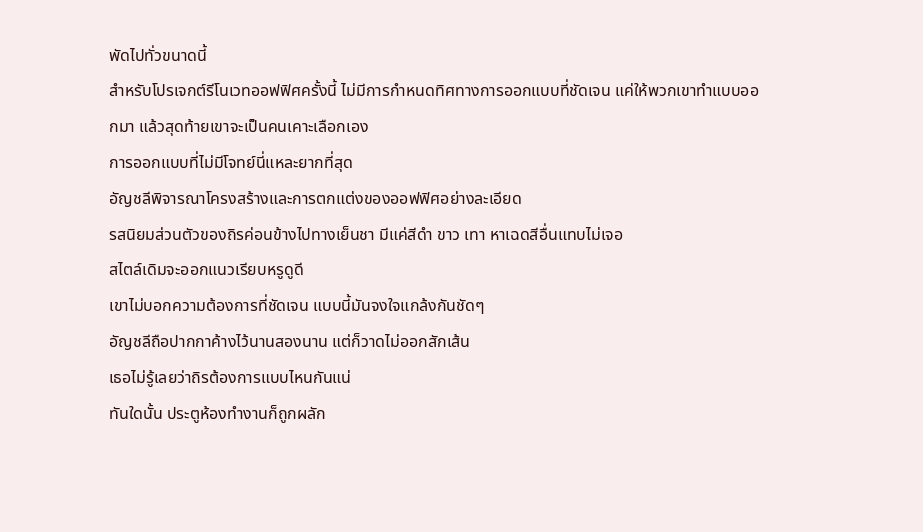พัดไปทั่วขนาดนี้
สำหรับโปรเจกต์รีโนเวทออฟฟิศครั้งนี้ ไม่มีการกำหนดทิศทางการออกแบบที่ชัดเจน แค่ให้พวกเขาทำแบบออกมา แล้วสุดท้ายเขาจะเป็นคนเคาะเลือกเอง
การออกแบบที่ไม่มีโจทย์นี่แหละยากที่สุด
อัญชลีพิจารณาโครงสร้างและการตกแต่งของออฟฟิศอย่างละเอียด
รสนิยมส่วนตัวของถิรค่อนข้างไปทางเย็นชา มีแค่สีดำ ขาว เทา หาเฉดสีอื่นแทบไม่เจอ
สไตล์เดิมจะออกแนวเรียบหรูดูดี
เขาไม่บอกความต้องการที่ชัดเจน แบบนี้มันจงใจแกล้งกันชัดๆ
อัญชลีถือปากกาค้างไว้นานสองนาน แต่ก็วาดไม่ออกสักเส้น
เธอไม่รู้เลยว่าถิรต้องการแบบไหนกันแน่
ทันใดนั้น ประตูห้องทำงานก็ถูกผลัก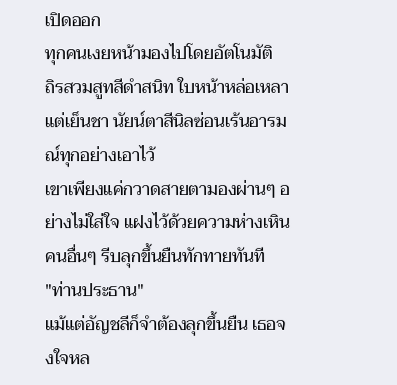เปิดออก
ทุกคนเงยหน้ามองไปโดยอัตโนมัติ
ถิรสวมสูทสีดำสนิท ใบหน้าหล่อเหลาแต่เย็นชา นัยน์ตาสีนิลซ่อนเร้นอารมณ์ทุกอย่างเอาไว้
เขาเพียงแค่กวาดสายตามองผ่านๆ อย่างไม่ใส่ใจ แฝงไว้ด้วยความห่างเหิน
คนอื่นๆ รีบลุกขึ้นยืนทักทายทันที
"ท่านประธาน"
แม้แต่อัญชลีก็จำต้องลุกขึ้นยืน เธอจงใจหล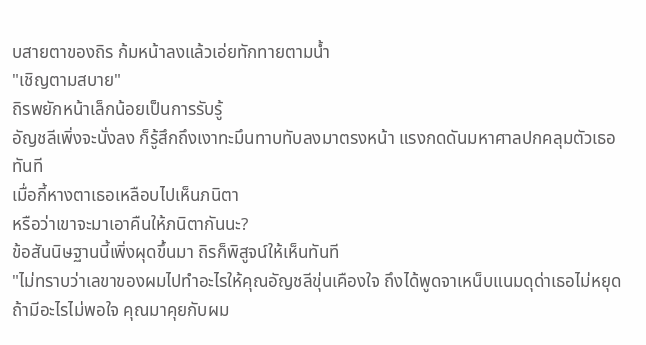บสายตาของถิร ก้มหน้าลงแล้วเอ่ยทักทายตามน้ำ
"เชิญตามสบาย"
ถิรพยักหน้าเล็กน้อยเป็นการรับรู้
อัญชลีเพิ่งจะนั่งลง ก็รู้สึกถึงเงาทะมึนทาบทับลงมาตรงหน้า แรงกดดันมหาศาลปกคลุมตัวเธอทันที
เมื่อกี้หางตาเธอเหลือบไปเห็นภนิตา
หรือว่าเขาจะมาเอาคืนให้ภนิตากันนะ?
ข้อสันนิษฐานนี้เพิ่งผุดขึ้นมา ถิรก็พิสูจน์ให้เห็นทันที
"ไม่ทราบว่าเลขาของผมไปทำอะไรให้คุณอัญชลีขุ่นเคืองใจ ถึงได้พูดจาเหน็บแนมดุด่าเธอไม่หยุด ถ้ามีอะไรไม่พอใจ คุณมาคุยกับผม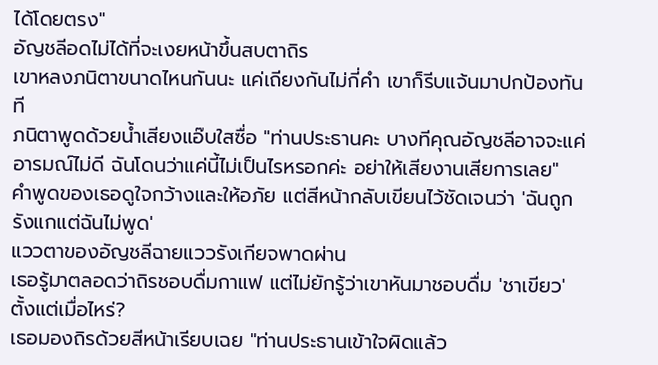ได้โดยตรง"
อัญชลีอดไม่ได้ที่จะเงยหน้าขึ้นสบตาถิร
เขาหลงภนิตาขนาดไหนกันนะ แค่เถียงกันไม่กี่คำ เขาก็รีบแจ้นมาปกป้องทันที
ภนิตาพูดด้วยน้ำเสียงแอ๊บใสซื่อ "ท่านประธานคะ บางทีคุณอัญชลีอาจจะแค่อารมณ์ไม่ดี ฉันโดนว่าแค่นี้ไม่เป็นไรหรอกค่ะ อย่าให้เสียงานเสียการเลย"
คำพูดของเธอดูใจกว้างและให้อภัย แต่สีหน้ากลับเขียนไว้ชัดเจนว่า 'ฉันถูกรังแกแต่ฉันไม่พูด'
แววตาของอัญชลีฉายแววรังเกียจพาดผ่าน
เธอรู้มาตลอดว่าถิรชอบดื่มกาแฟ แต่ไม่ยักรู้ว่าเขาหันมาชอบดื่ม 'ชาเขียว' ตั้งแต่เมื่อไหร่?
เธอมองถิรด้วยสีหน้าเรียบเฉย "ท่านประธานเข้าใจผิดแล้ว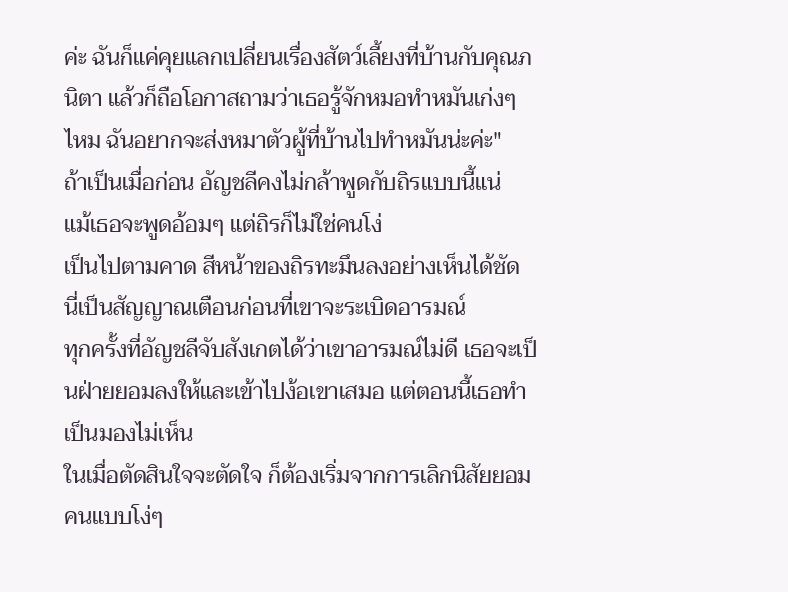ค่ะ ฉันก็แค่คุยแลกเปลี่ยนเรื่องสัตว์เลี้ยงที่บ้านกับคุณภนิตา แล้วก็ถือโอกาสถามว่าเธอรู้จักหมอทำหมันเก่งๆ ไหม ฉันอยากจะส่งหมาตัวผู้ที่บ้านไปทำหมันน่ะค่ะ"
ถ้าเป็นเมื่อก่อน อัญชลีคงไม่กล้าพูดกับถิรแบบนี้แน่
แม้เธอจะพูดอ้อมๆ แต่ถิรก็ไม่ใช่คนโง่
เป็นไปตามคาด สีหน้าของถิรทะมึนลงอย่างเห็นได้ชัด
นี่เป็นสัญญาณเตือนก่อนที่เขาจะระเบิดอารมณ์
ทุกครั้งที่อัญชลีจับสังเกตได้ว่าเขาอารมณ์ไม่ดี เธอจะเป็นฝ่ายยอมลงให้และเข้าไปง้อเขาเสมอ แต่ตอนนี้เธอทำเป็นมองไม่เห็น
ในเมื่อตัดสินใจจะตัดใจ ก็ต้องเริ่มจากการเลิกนิสัยยอมคนแบบโง่ๆ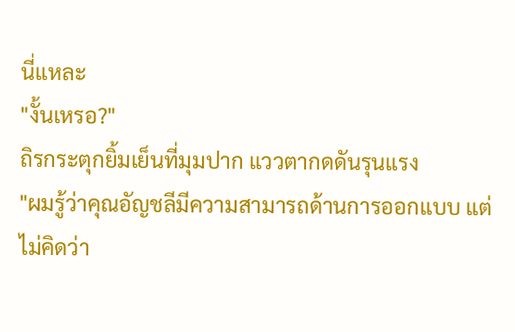นี่แหละ
"งั้นเหรอ?"
ถิรกระตุกยิ้มเย็นที่มุมปาก แววตากดดันรุนแรง
"ผมรู้ว่าคุณอัญชลีมีความสามารถด้านการออกแบบ แต่ไม่คิดว่า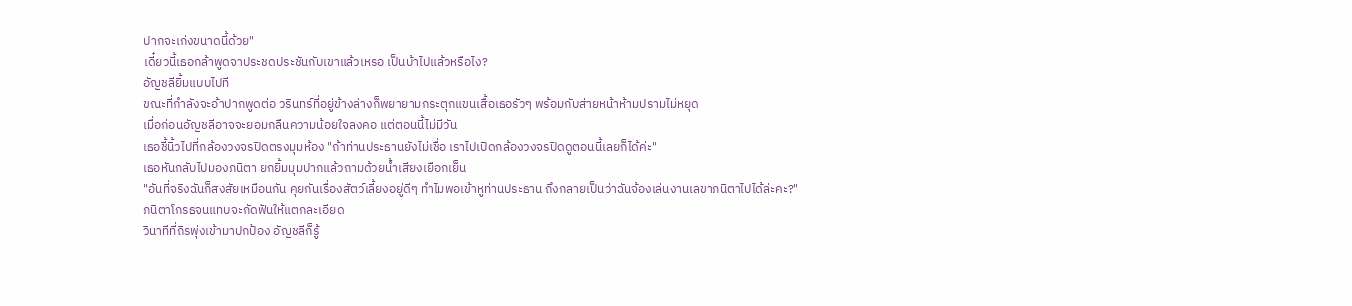ปากจะเก่งขนาดนี้ด้วย"
เดี๋ยวนี้เธอกล้าพูดจาประชดประชันกับเขาแล้วเหรอ เป็นบ้าไปแล้วหรือไง?
อัญชลียิ้มแบบไปที
ขณะที่กำลังจะอ้าปากพูดต่อ วรินทร์ที่อยู่ข้างล่างก็พยายามกระตุกแขนเสื้อเธอรัวๆ พร้อมกับส่ายหน้าห้ามปรามไม่หยุด
เมื่อก่อนอัญชลีอาจจะยอมกลืนความน้อยใจลงคอ แต่ตอนนี้ไม่มีวัน
เธอชี้นิ้วไปที่กล้องวงจรปิดตรงมุมห้อง "ถ้าท่านประธานยังไม่เชื่อ เราไปเปิดกล้องวงจรปิดดูตอนนี้เลยก็ได้ค่ะ"
เธอหันกลับไปมองภนิตา ยกยิ้มมุมปากแล้วถามด้วยน้ำเสียงเยือกเย็น
"อันที่จริงฉันก็สงสัยเหมือนกัน คุยกันเรื่องสัตว์เลี้ยงอยู่ดีๆ ทำไมพอเข้าหูท่านประธาน ถึงกลายเป็นว่าฉันจ้องเล่นงานเลขาภนิตาไปได้ล่ะคะ?"
ภนิตาโกรธจนแทบจะกัดฟันให้แตกละเอียด
วินาทีที่ถิรพุ่งเข้ามาปกป้อง อัญชลีก็รู้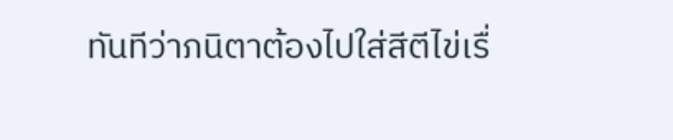ทันทีว่าภนิตาต้องไปใส่สีตีไข่เรื่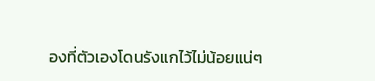องที่ตัวเองโดนรังแกไว้ไม่น้อยแน่ๆ